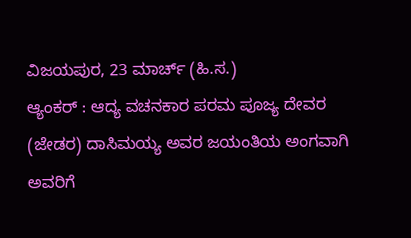ವಿಜಯಪುರ, 23 ಮಾರ್ಚ್ (ಹಿ.ಸ.)
ಆ್ಯಂಕರ್ : ಆದ್ಯ ವಚನಕಾರ ಪರಮ ಪೂಜ್ಯ ದೇವರ (ಜೇಡರ) ದಾಸಿಮಯ್ಯ ಅವರ ಜಯಂತಿಯ ಅಂಗವಾಗಿ ಅವರಿಗೆ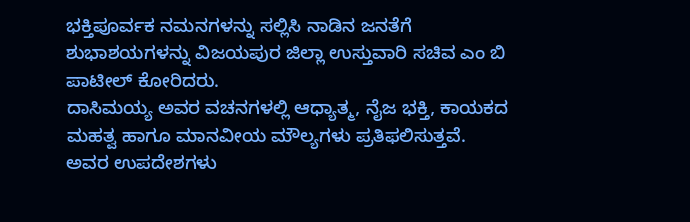ಭಕ್ತಿಪೂರ್ವಕ ನಮನಗಳನ್ನು ಸಲ್ಲಿಸಿ ನಾಡಿನ ಜನತೆಗೆ ಶುಭಾಶಯಗಳನ್ನು ವಿಜಯಪುರ ಜಿಲ್ಲಾ ಉಸ್ತುವಾರಿ ಸಚಿವ ಎಂ ಬಿ ಪಾಟೀಲ್ ಕೋರಿದರು.
ದಾಸಿಮಯ್ಯ ಅವರ ವಚನಗಳಲ್ಲಿ ಆಧ್ಯಾತ್ಮ, ನೈಜ ಭಕ್ತಿ, ಕಾಯಕದ ಮಹತ್ವ ಹಾಗೂ ಮಾನವೀಯ ಮೌಲ್ಯಗಳು ಪ್ರತಿಫಲಿಸುತ್ತವೆ.
ಅವರ ಉಪದೇಶಗಳು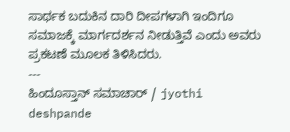ಸಾರ್ಥಕ ಬದುಕಿನ ದಾರಿ ದೀಪಗಳಾಗಿ ಇಂದಿಗೂ ಸಮಾಜಕ್ಕೆ ಮಾರ್ಗದರ್ಶನ ನೀಡುತ್ತಿವೆ ಎಂದು ಅವರು ಪ್ರಕಟಣೆ ಮೂಲಕ ತಿಳಿಸಿದರು.
---
ಹಿಂದೂಸ್ತಾನ್ ಸಮಾಚಾರ್ / jyothi deshpande